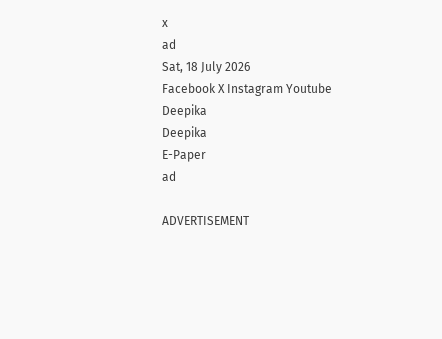x
ad
Sat, 18 July 2026
Facebook X Instagram Youtube
Deepika
Deepika
E-Paper
ad

ADVERTISEMENT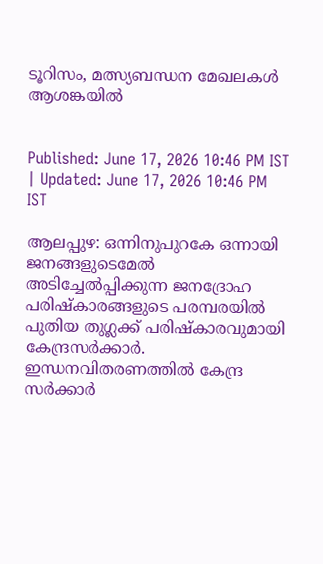ടൂറിസം, മത്സ്യബന്ധന മേഖലകൾ ആശങ്കയിൽ


Published: June 17, 2026 10:46 PM IST | Updated: June 17, 2026 10:46 PM IST

ആലപ്പുഴ: ഒന്നിനുപുറകേ ഒന്നായി ജനങ്ങളുടെമേൽ അടിച്ചേൽപ്പിക്കുന്ന ജനദ്രോഹ പരിഷ്കാരങ്ങളുടെ പരമ്പരയിൽ പുതിയ തുഗ്ലക്ക് പരിഷ്കാരവുമായി കേന്ദ്രസർക്കാർ. ഇന്ധനവിതരണത്തിൽ കേന്ദ്ര സർക്കാർ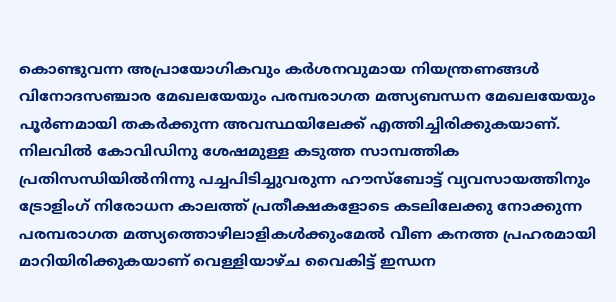കൊണ്ടുവന്ന അപ്രായോഗികവും കർശനവുമായ നിയന്ത്രണങ്ങൾ വിനോദസഞ്ചാര മേഖലയേയും പരമ്പരാഗത മത്സ്യബന്ധന മേഖലയേയും പൂർണമായി തകർക്കുന്ന അവസ്ഥയിലേക്ക് എത്തിച്ചിരിക്കുകയാണ്.
നിലവിൽ കോവിഡിനു ശേഷമുള്ള കടുത്ത സാമ്പത്തിക പ്രതിസന്ധിയിൽനിന്നു പച്ചപിടിച്ചുവരുന്ന ഹൗസ്ബോട്ട് വ്യവസായത്തിനും ട്രോളിംഗ് നിരോധന കാലത്ത് പ്രതീക്ഷകളോടെ കടലിലേക്കു നോക്കുന്ന പരമ്പരാഗത മത്സ്യത്തൊഴിലാളികൾക്കുംമേൽ വീണ കനത്ത പ്രഹരമായി മാറിയിരിക്കുകയാണ് വെള്ളിയാഴ്ച വൈകിട്ട് ഇന്ധന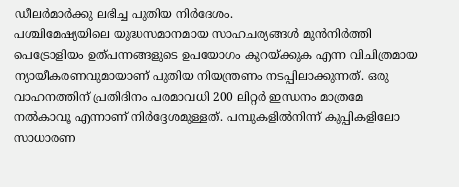ഡീലർമാർക്കു ലഭിച്ച പുതിയ നിർദേശം.
പശ്ചിമേഷ്യയിലെ യുദ്ധസമാനമായ സാഹചര്യങ്ങൾ മുൻനിർത്തി പെട്രോളിയം ഉത്പന്നങ്ങളുടെ ഉപയോഗം കുറയ്ക്കുക എന്ന വിചിത്രമായ ന്യായീകരണവുമായാണ് പുതിയ നിയന്ത്രണം നടപ്പിലാക്കുന്നത്. ഒരു വാഹനത്തിന് പ്രതിദിനം പരമാവധി 200 ലിറ്റർ ഇന്ധനം മാത്രമേ നൽകാവൂ എന്നാണ് നിർദ്ദേശമുള്ളത്. പമ്പുകളിൽനിന്ന് കുപ്പികളിലോ സാധാരണ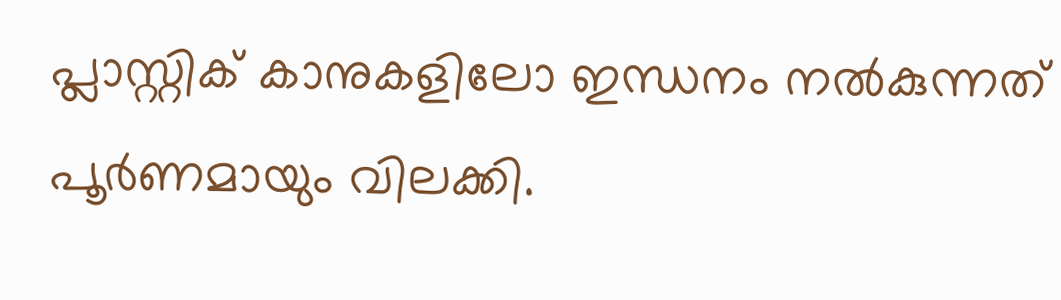പ്ലാസ്റ്റിക് കാനുകളിലോ ഇന്ധനം നൽകുന്നത് പൂർണമായും വിലക്കി.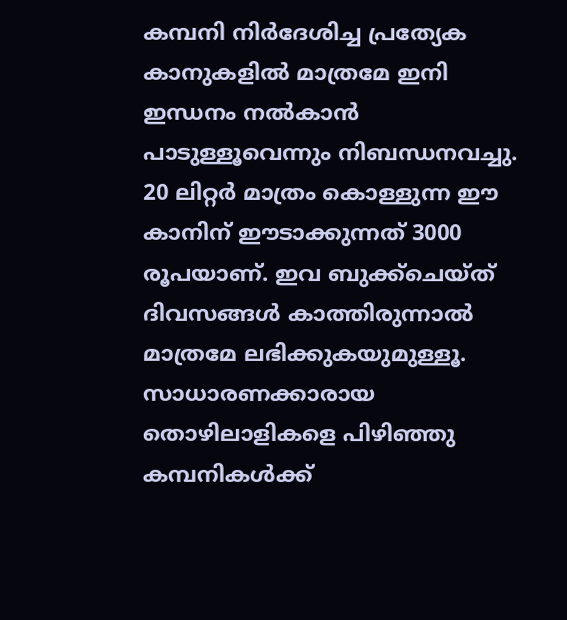കമ്പനി നിർദേശിച്ച പ്രത്യേക കാനുകളിൽ മാത്രമേ ഇനി ഇന്ധനം നൽകാൻ പാടുള്ള‌ൂവെന്നും നിബന്ധനവച്ചു. 20 ലിറ്റർ മാത്രം കൊള്ളുന്ന ഈ കാനിന് ഈടാക്കുന്നത് 3000 രൂപയാണ്. ഇവ ബുക്ക്ചെയ്ത് ദിവസങ്ങൾ കാത്തിരുന്നാൽ മാത്രമേ ലഭിക്കുകയുമുള്ളൂ. സാധാരണക്കാരായ തൊഴിലാളികളെ പിഴിഞ്ഞു കമ്പനികൾക്ക്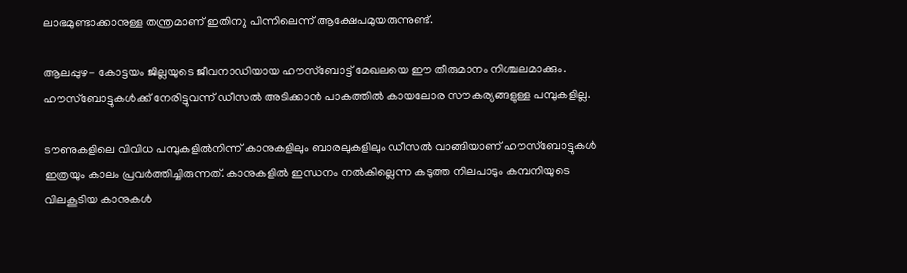ലാഭമുണ്ടാക്കാനുള്ള തന്ത്രമാണ് ഇതിന‌ു പിന്നിലെന്ന് ആക്ഷേപമുയരുന്നുണ്ട്.

ആലപ്പുഴ- കോട്ടയം ജില്ലയുടെ ജീവനാഡിയായ ഹൗസ്ബോട്ട് മേഖലയെ ഈ തീരുമാനം നിശ്ചലമാക്കും. ഹൗസ്ബോട്ടുകൾക്ക് നേരിട്ടുവന്ന് ഡീസൽ അടിക്കാൻ പാകത്തിൽ കായലോര സൗകര്യങ്ങളുള്ള പമ്പുകളില്ല.

ടൗണുകളിലെ വിവിധ പമ്പുകളിൽനിന്ന് കാനുകളിലും ബാരലുകളിലും ഡീസൽ വാങ്ങിയാണ് ഹൗസ്ബോട്ടുകൾ ഇത്രയും കാലം പ്രവർത്തിച്ചിരുന്നത്. കാനുകളിൽ ഇന്ധനം നൽകില്ലെന്ന കടുത്ത നിലപാടും കമ്പനിയുടെ വിലകൂടിയ കാനുകൾ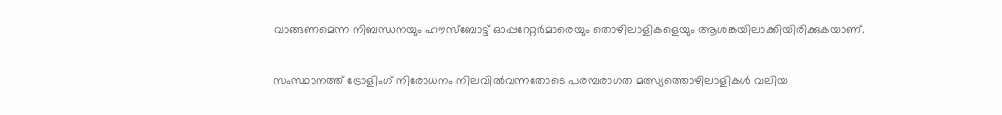വാങ്ങണമെന്ന നിബന്ധനയും ഹൗസ്ബോട്ട് ഓപ്പറേറ്റർമാരെയും തൊഴിലാളികളെയും ആശങ്കയിലാക്കിയിരിക്കുകയാണ്.

സംസ്ഥാനത്ത് ട്രോളിംഗ് നിരോധനം നിലവിൽവന്നതോടെ പരമ്പരാഗത മത്സ്യത്തൊഴിലാളികൾ വലിയ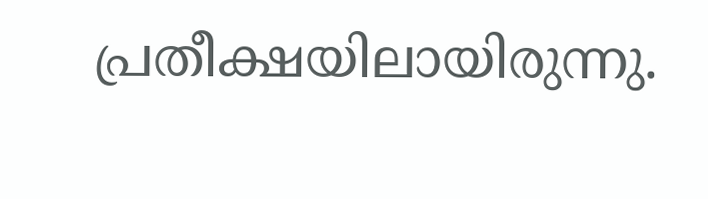പ്രതീക്ഷയിലായിരുന്നു.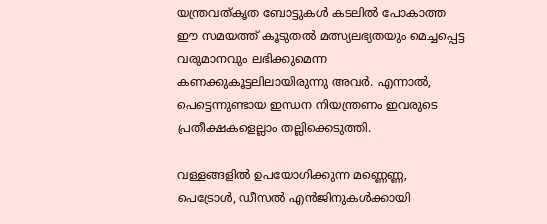യന്ത്രവത്കൃത ബോട്ടുകൾ കടലിൽ പോകാത്ത ഈ സമയത്ത് കൂടുതൽ മത്സ്യലഭ്യതയും മെച്ചപ്പെട്ട വരുമാനവും ലഭിക്കുമെന്ന കണക്കുകൂട്ടലിലായിരുന്നു അവർ. എന്നാൽ, പെട്ടെന്നുണ്ടായ ഇന്ധന നിയന്ത്രണം ഇവരുടെ പ്രതീക്ഷകളെല്ലാം തല്ലിക്കെടുത്തി.

വള്ളങ്ങളിൽ ഉപയോഗിക്കുന്ന മണ്ണെണ്ണ, പെട്രോൾ, ഡീസൽ എൻജിനുകൾക്കായി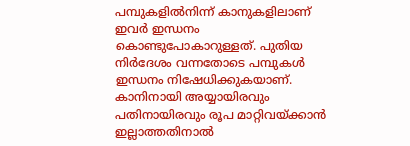പമ്പുകളിൽനിന്ന് കാനുകളിലാണ് ഇവർ ഇന്ധനം കൊണ്ടുപോകാറുള്ളത്. പുതിയ നിർദേശം വന്നതോടെ പമ്പുകൾ ഇന്ധനം നിഷേധിക്കുകയാണ്. കാനിനായി അയ്യായിരവും പതിനായിരവും രൂപ മാറ്റിവയ്ക്കാൻ ഇല്ലാത്തതിനാൽ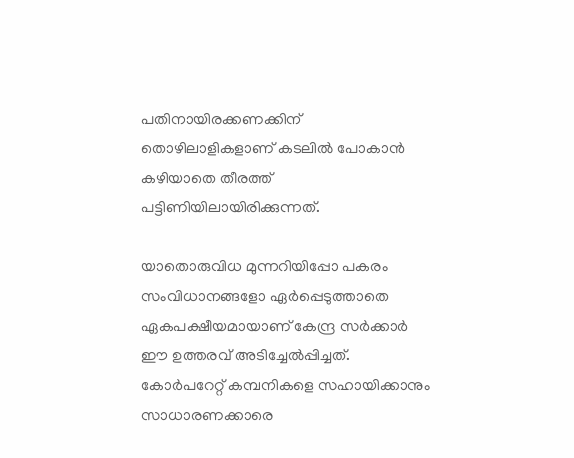പതിനായിരക്കണക്കിന് തൊഴിലാളികളാണ് കടലിൽ പോകാൻ കഴിയാതെ തീരത്ത് പട്ടിണിയിലായിരിക്കുന്നത്.

യാതൊരുവിധ മുന്നറിയിപ്പോ പകരം സംവിധാനങ്ങളോ ഏർപ്പെടുത്താതെ ഏകപക്ഷീയമായാണ് കേന്ദ്ര സർക്കാർ ഈ ഉത്തരവ് അടിച്ചേൽപ്പിച്ചത്. കോർപറേറ്റ് കമ്പനികളെ സഹായിക്കാനും സാധാരണക്കാരെ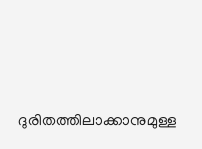ദുരിതത്തിലാക്കാനുമുള്ള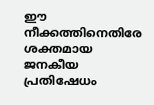ഈ നീക്കത്തിനെതിരേ ശക്തമായ ജനകീയ പ്രതിഷേധം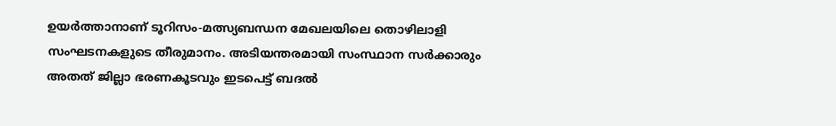ഉയർത്താനാണ് ടൂറിസം-മത്സ്യബന്ധന മേഖലയിലെ തൊഴിലാളി സംഘടനകളുടെ തീരുമാനം. അടിയന്തരമായി സംസ്ഥാന സർക്കാരും അതത് ജില്ലാ ഭരണകൂടവും ഇടപെട്ട് ബദൽ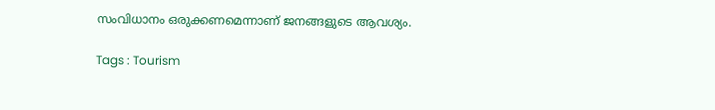സംവിധാനം ഒരുക്കണമെന്നാണ് ജനങ്ങളുടെ ആവശ്യം.

Tags : Tourism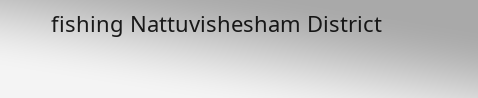fishing Nattuvishesham District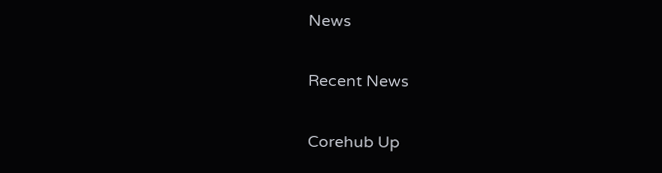News

Recent News

Corehub Up